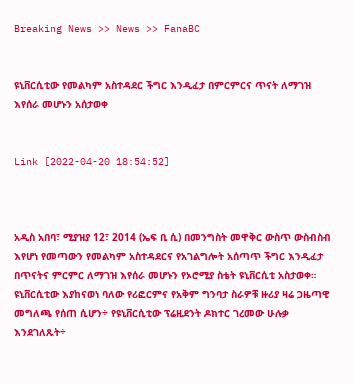Breaking News >> News >> FanaBC


ዩኒቨርሲቲው የመልካም አስተዳደር ችግር እንዲፈታ በምርምርና ጥናት ለማገዝ እየሰራ መሆኑን አሰታወቀ


Link [2022-04-20 18:54:52]



አዲስ አበባ፣ ሚያዝያ 12፣ 2014 (ኤፍ ቢ ሲ) በመንግስት መዋቅር ውስጥ ውስብስብ እየሆነ የመጣውን የመልካም አስተዳደርና የአገልግሎት አሰጣጥ ችግር እንዲፈታ በጥናትና ምርምር ለማገዝ እየሰራ መሆኑን የኦሮሚያ ስቴት ዩኒቨርሲቲ አስታወቀ። ዩኒቨርሲቲው እያከናወነ ባለው የሪፎርምና የአቅም ግንባታ ስራዎቹ ዙሪያ ዛሬ ጋዜጣዊ መግለጫ የሰጠ ሲሆን÷ የዩኒቨርሲቲው ፕሬዚደንት ዶክተር ገረመው ሁሉቃ እንደገለጹት÷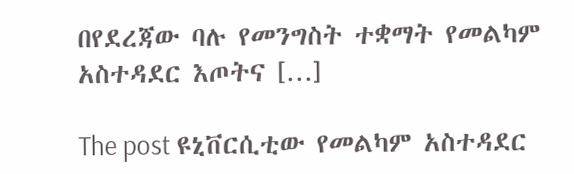በየደረጃው ባሉ የመንግስት ተቋማት የመልካም አስተዳደር እጦትና […]

The post ዩኒቨርሲቲው የመልካም አስተዳደር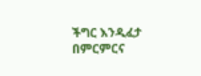ችግር እንዲፈታ በምርምርና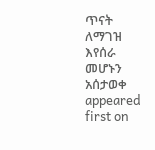ጥናት ለማገዝ እየሰራ መሆኑን አሰታወቀ appeared first on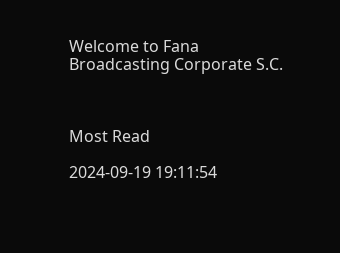Welcome to Fana Broadcasting Corporate S.C.



Most Read

2024-09-19 19:11:54